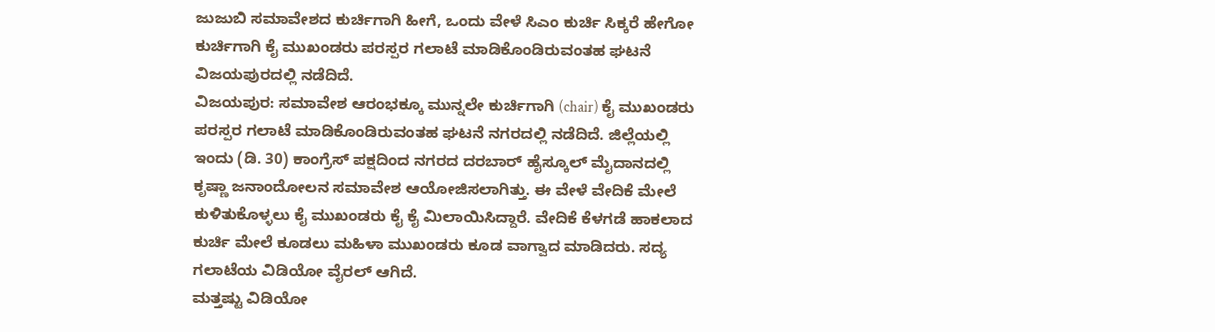ಜುಜುಬಿ ಸಮಾವೇಶದ ಕುರ್ಚಿಗಾಗಿ ಹೀಗೆ, ಒಂದು ವೇಳೆ ಸಿಎಂ ಕುರ್ಚಿ ಸಿಕ್ಕರೆ ಹೇಗೋ
ಕುರ್ಚಿಗಾಗಿ ಕೈ ಮುಖಂಡರು ಪರಸ್ಪರ ಗಲಾಟೆ ಮಾಡಿಕೊಂಡಿರುವಂತಹ ಘಟನೆ ವಿಜಯಪುರದಲ್ಲಿ ನಡೆದಿದೆ.
ವಿಜಯಪುರ: ಸಮಾವೇಶ ಆರಂಭಕ್ಕೂ ಮುನ್ನಲೇ ಕುರ್ಚಿಗಾಗಿ (chair) ಕೈ ಮುಖಂಡರು ಪರಸ್ಪರ ಗಲಾಟೆ ಮಾಡಿಕೊಂಡಿರುವಂತಹ ಘಟನೆ ನಗರದಲ್ಲಿ ನಡೆದಿದೆ. ಜಿಲ್ಲೆಯಲ್ಲಿ ಇಂದು (ಡಿ. 30) ಕಾಂಗ್ರೆಸ್ ಪಕ್ಷದಿಂದ ನಗರದ ದರಬಾರ್ ಹೈಸ್ಕೂಲ್ ಮೈದಾನದಲ್ಲಿ ಕೃಷ್ಣಾ ಜನಾಂದೋಲನ ಸಮಾವೇಶ ಆಯೋಜಿಸಲಾಗಿತ್ತು. ಈ ವೇಳೆ ವೇದಿಕೆ ಮೇಲೆ ಕುಳಿತುಕೊಳ್ಳಲು ಕೈ ಮುಖಂಡರು ಕೈ ಕೈ ಮಿಲಾಯಿಸಿದ್ದಾರೆ. ವೇದಿಕೆ ಕೆಳಗಡೆ ಹಾಕಲಾದ ಕುರ್ಚಿ ಮೇಲೆ ಕೂಡಲು ಮಹಿಳಾ ಮುಖಂಡರು ಕೂಡ ವಾಗ್ವಾದ ಮಾಡಿದರು. ಸದ್ಯ ಗಲಾಟೆಯ ವಿಡಿಯೋ ವೈರಲ್ ಆಗಿದೆ.
ಮತ್ತಷ್ಟು ವಿಡಿಯೋ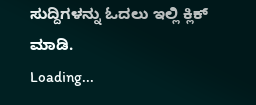ಸುದ್ದಿಗಳನ್ನು ಓದಲು ಇಲ್ಲಿ ಕ್ಲಿಕ್ ಮಾಡಿ.
Loading...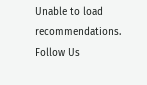Unable to load recommendations.
Follow Us